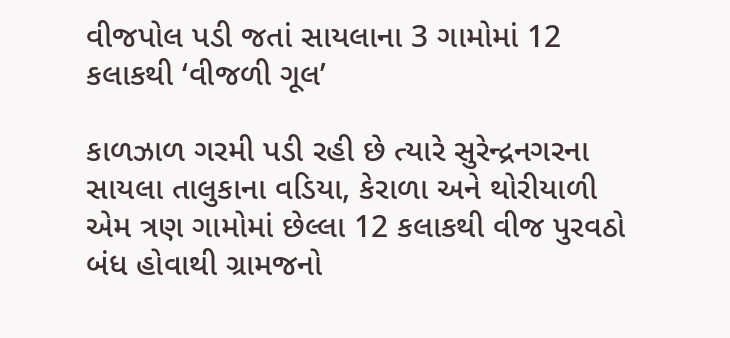વીજપોલ પડી જતાં સાયલાના 3 ગામોમાં 12 કલાકથી ‘વીજળી ગૂલ’

કાળઝાળ ગરમી પડી રહી છે ત્યારે સુરેન્દ્રનગરના સાયલા તાલુકાના વડિયા, કેરાળા અને થોરીયાળી એમ ત્રણ ગામોમાં છેલ્લા 12 કલાકથી વીજ પુરવઠો બંધ હોવાથી ગ્રામજનો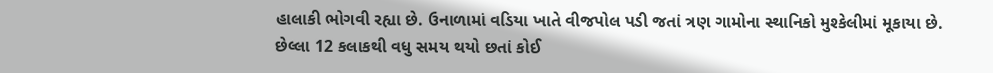હાલાકી ભોગવી રહ્યા છે. ઉનાળામાં વડિયા ખાતે વીજપોલ પડી જતાં ત્રણ ગામોના સ્થાનિકો મુશ્કેલીમાં મૂકાયા છે. છેલ્લા 12 કલાકથી વધુ સમય થયો છતાં કોઈ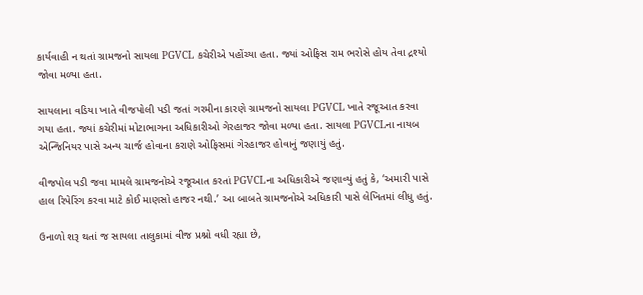કાર્યવાહી ન થતાં ગ્રામજનો સાયલા PGVCL કચેરીએ પહોંચ્યા હતા. જ્યાં ઓફિસ રામ ભરોસે હોય તેવા દ્રશ્યો જોવા મળ્યા હતા.

સાયલાના વડિયા ખાતે વીજપોલી પડી જતાં ગરમીના કારણે ગ્રામજનો સાયલા PGVCL ખાતે રજૂઆત કરવા ગયા હતા. જ્યાં કચેરીમાં મોટાભાગના અધિકારીઓ ગેરહાજર જોવા મળ્યા હતા. સાયલા PGVCLના નાયબ એન્જિનિયર પાસે અન્ય ચાર્જ હોવાના કરાણે ઓફિસમાં ગેરહાજર હોવાનું જણાયું હતું.

વીજપોલ પડી જવા મામલે ગ્રામજનોએ રજૂઆત કરતાં PGVCLના અધિકારીએ જણાવ્યું હતું કે, ‘અમારી પાસે હાલ રિપેરિંગ કરવા માટે કોઈ માણસો હાજર નથી.’ આ બાબતે ગ્રામજનોએ અધિકારી પાસે લેખિતમાં લીધુ હતું.

ઉનાળો શરૂ થતાં જ સાયલા તાલુકામાં વીજ પ્રશ્નો વધી રહ્યા છે,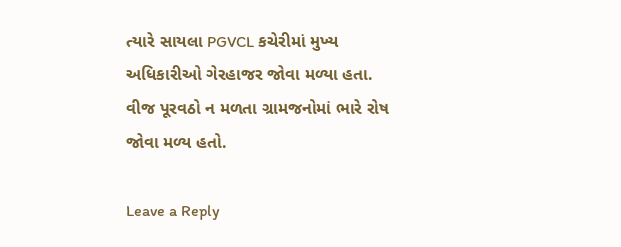ત્યારે સાયલા PGVCL કચેરીમાં મુખ્ય અધિકારીઓ ગેરહાજર જોવા મળ્યા હતા. વીજ પૂરવઠો ન મળતા ગ્રામજનોમાં ભારે રોષ જોવા મળ્ય હતો.

Leave a Reply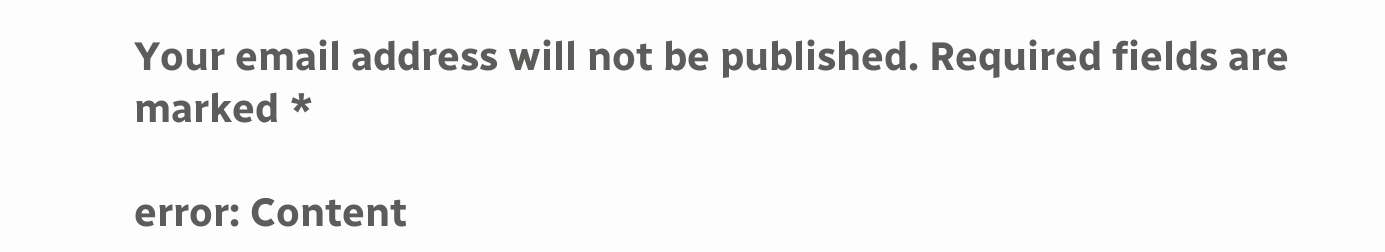Your email address will not be published. Required fields are marked *

error: Content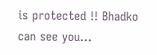is protected !! Bhadko can see you...